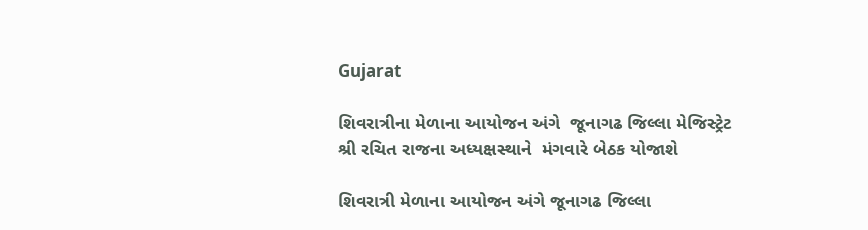Gujarat

શિવરાત્રીના મેળાના આયોજન અંગે  જૂનાગઢ જિલ્લા મેજિસ્ટ્રેટ શ્રી રચિત રાજના અધ્યક્ષસ્થાને  મંગવારે બેઠક યોજાશે

શિવરાત્રી મેળાના આયોજન અંગે જૂનાગઢ જિલ્લા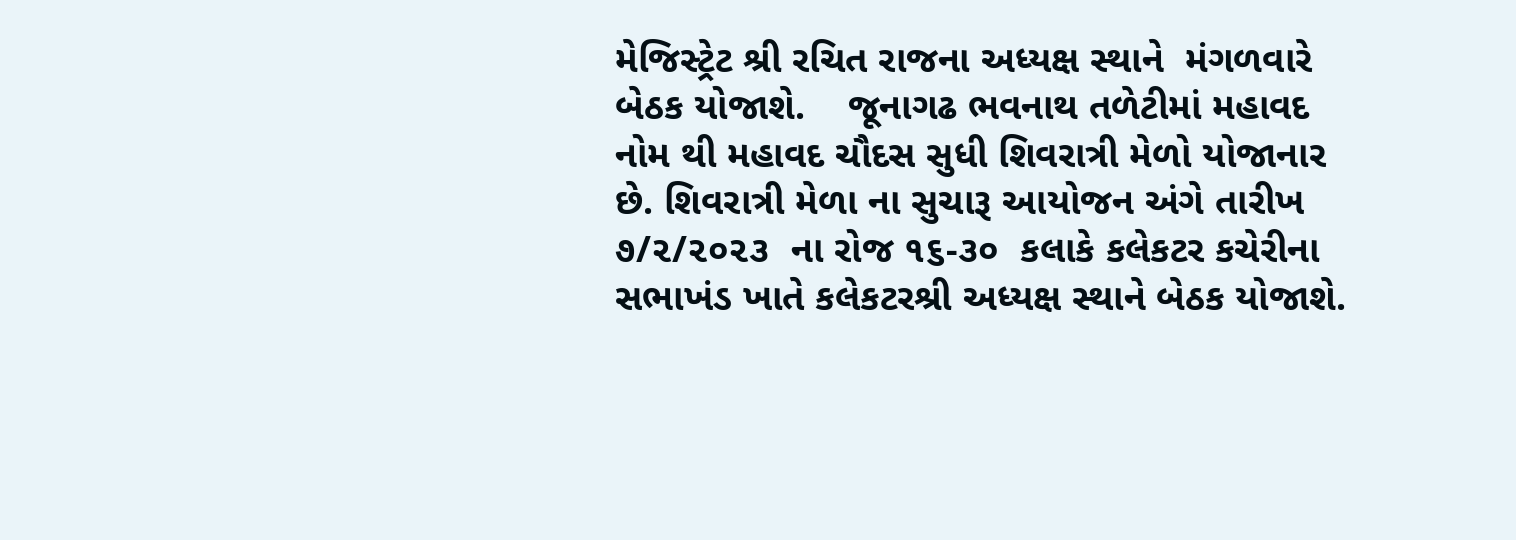મેજિસ્ટ્રેટ શ્રી રચિત રાજના અધ્યક્ષ સ્થાને  મંગળવારે બેઠક યોજાશે.    જૂનાગઢ ભવનાથ તળેટીમાં મહાવદ નોમ થી મહાવદ ચૌદસ સુધી શિવરાત્રી મેળો યોજાનાર છે. શિવરાત્રી મેળા ના સુચારૂ આયોજન અંગે તારીખ ૭/૨/૨૦૨૩  ના રોજ ૧૬-૩૦  કલાકે કલેકટર કચેરીના સભાખંડ ખાતે કલેકટરશ્રી અધ્યક્ષ સ્થાને બેઠક યોજાશે.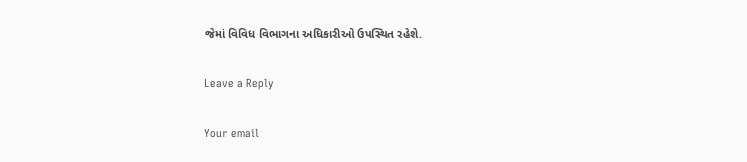જેમાં વિવિધ વિભાગના અધિકારીઓ ઉપસ્થિત રહેશે.

Leave a Reply

Your email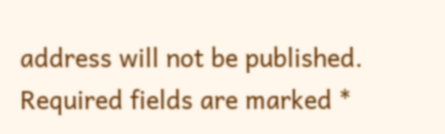address will not be published. Required fields are marked *